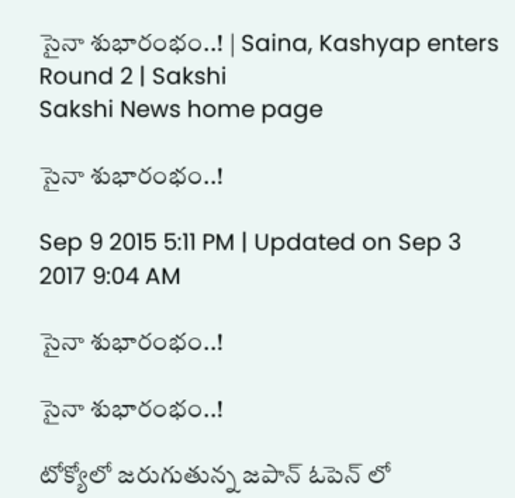సైనా శుభారంభం..! | Saina, Kashyap enters Round 2 | Sakshi
Sakshi News home page

సైనా శుభారంభం..!

Sep 9 2015 5:11 PM | Updated on Sep 3 2017 9:04 AM

సైనా శుభారంభం..!

సైనా శుభారంభం..!

టోక్యోలో జరుగుతున్న జపాన్ ఓపెన్ లో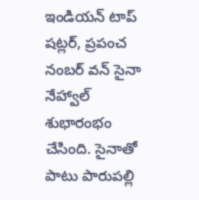ఇండియన్ టాప్ షట్లర్, ప్రపంచ నంబర్ వన్ సైనా నేహ్వాల్ శుభారంభం చేసింది. సైనాతో పాటు పారుపల్లి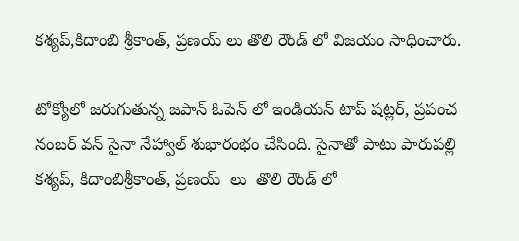కశ్యప్,కిదాంబి శ్రీకాంత్, ప్రణయ్ లు తొలి రౌండ్ లో విజయం సాధించారు.

టోక్యోలో జరుగుతున్న జపాన్ ఓపెన్ లో ఇండియన్ టాప్ షట్లర్, ప్రపంచ నంబర్ వన్ సైనా నేహ్వాల్ శుభారంభం చేసింది. సైనాతో పాటు పారుపల్లి కశ్యప్, కిదాంబిశ్రీకాంత్, ప్రణయ్  లు  తొలి రౌండ్ లో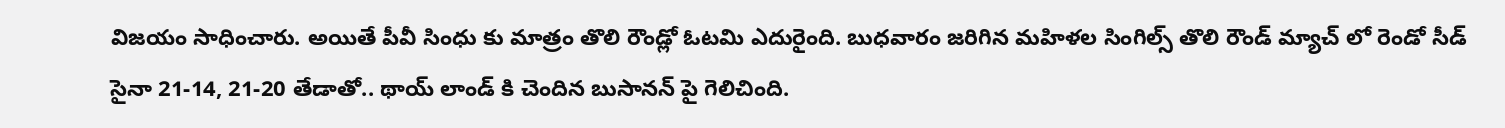విజయం సాధించారు. అయితే పీవీ సింధు కు మాత్రం తొలి రౌండ్లో ఓటమి ఎదురైంది. బుధవారం జరిగిన మహిళల సింగిల్స్ తొలి రౌండ్ మ్యాచ్ లో రెండో సీడ్ సైనా 21-14, 21-20 తేడాతో.. థాయ్ లాండ్ కి చెందిన బుసానన్ పై గెలిచింది.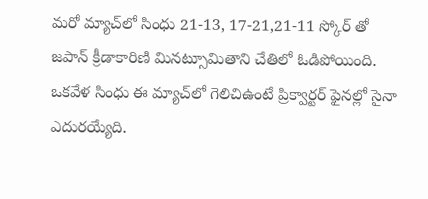మరో మ్యాచ్‌లో సింధు 21-13, 17-21,21-11 స్కోర్ తో జపాన్ క్రీడాకారిణి మినట్సూమితాని చేతిలో ఓడిపోయింది. ఒకవేళ సింధు ఈ మ్యాచ్‌లో గెలిచిఉంటే ప్రిక్వార్టర్ ఫైనల్లో సైనా ఎదురయ్యేది.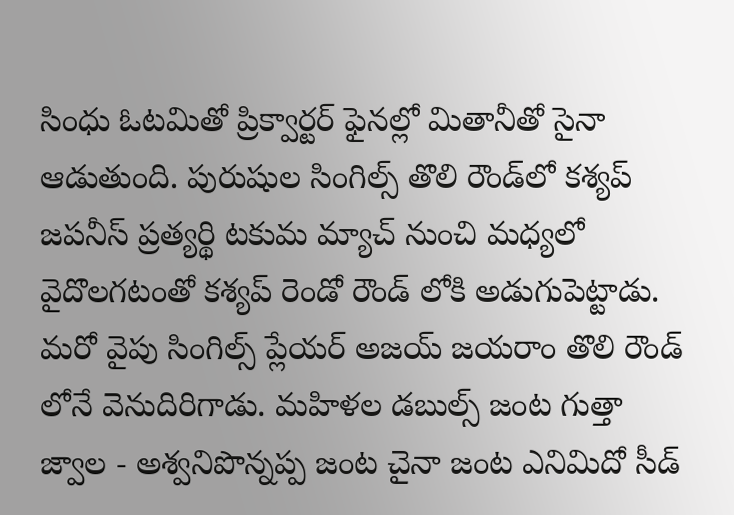సింధు ఓటమితో ప్రిక్వార్టర్ ఫైనల్లో మితానీతో సైనా ఆడుతుంది. పురుషుల సింగిల్స్ తొలి రౌండ్‌లో కశ్యప్ జపనీస్ ప్రత్యర్థి టకుమ మ్యాచ్ నుంచి మధ్యలో వైదొలగటంతో కశ్యప్ రెండో రౌండ్ లోకి అడుగుపెట్టాడు. మరో వైపు సింగిల్స్ ప్లేయర్ అజయ్ జయరాం తొలి రౌండ్ లోనే వెనుదిరిగాడు. మహిళల డబుల్స్ జంట గుత్తా జ్వాల - అశ్వనిపొన్నప్ప జంట చైనా జంట ఎనిమిదో సీడ్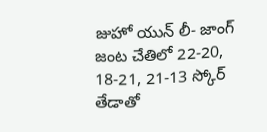జుహో యున్ లీ- జాంగ్ జంట చేతిలో 22-20, 18-21, 21-13 స్కోర్ తేడాతో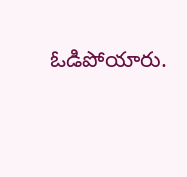ఓడిపోయారు.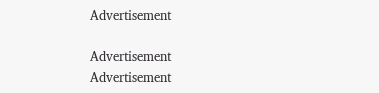Advertisement

Advertisement
Advertisement